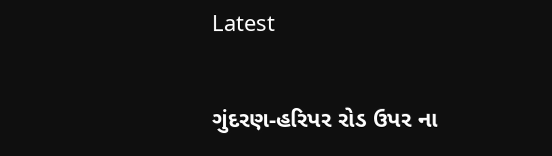Latest

ગુંદરણ-હરિપર રોડ ઉપર ના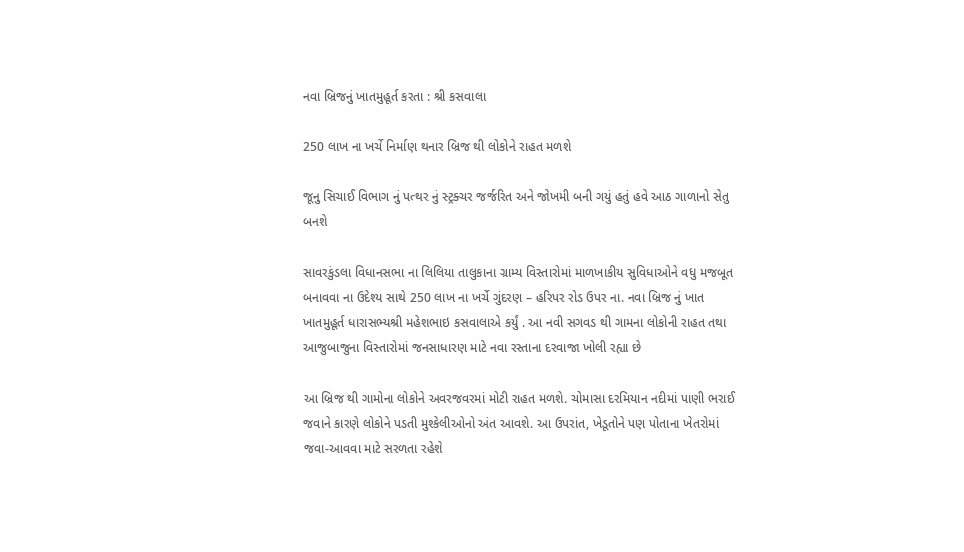નવા બ્રિજનું ખાતમુહૂર્ત કરતા : શ્રી કસવાલા

250 લાખ ના ખર્ચે નિર્માણ થનાર બ્રિજ થી લોકોને રાહત મળશે

જૂનુ સિચાઈ વિભાગ નું પત્થર નું સ્ટ્રક્ચર જર્જરિત અને જોખમી બની ગયું હતું હવે આઠ ગાળાનો સેતુ બનશે

સાવરકુંડલા વિધાનસભા ના લિલિયા તાલુકાના ગ્રામ્ય વિસ્તારોમાં માળખાકીય સુવિધાઓને વધુ મજબૂત બનાવવા ના ઉદેશ્ય સાથે 250 લાખ ના ખર્ચે ગુંદરણ – હરિપર રોડ ઉપર ના. નવા બ્રિજ નું ખાત ખાતમુહૂર્ત ધારાસભ્યશ્રી મહેશભાઇ કસવાલાએ કર્યું . આ નવી સગવડ થી ગામના લોકોની રાહત તથા આજુબાજુના વિસ્તારોમાં જનસાધારણ માટે નવા રસ્તાના દરવાજા ખોલી રહ્યા છે

આ બ્રિજ થી ગામોના લોકોને અવરજવરમાં મોટી રાહત મળશે. ચોમાસા દરમિયાન નદીમાં પાણી ભરાઈ જવાને કારણે લોકોને પડતી મુશ્કેલીઓનો અંત આવશે. આ ઉપરાંત, ખેડૂતોને પણ પોતાના ખેતરોમાં જવા-આવવા માટે સરળતા રહેશે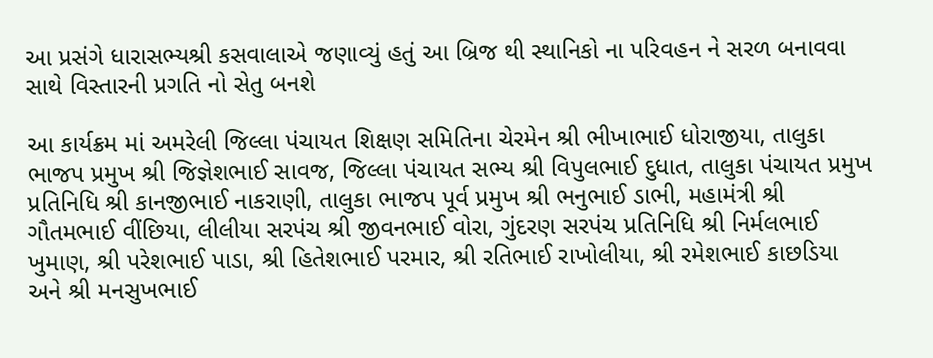આ પ્રસંગે ધારાસભ્યશ્રી કસવાલાએ જણાવ્યું હતું આ બ્રિજ થી સ્થાનિકો ના પરિવહન ને સરળ બનાવવા સાથે વિસ્તારની પ્રગતિ નો સેતુ બનશે

આ કાર્યક્રમ માં અમરેલી જિલ્લા પંચાયત શિક્ષણ સમિતિના ચેરમેન શ્રી ભીખાભાઈ ધોરાજીયા, તાલુકા ભાજપ પ્રમુખ શ્રી જિજ્ઞેશભાઈ સાવજ, જિલ્લા પંચાયત સભ્ય શ્રી વિપુલભાઈ દુધાત, તાલુકા પંચાયત પ્રમુખ પ્રતિનિધિ શ્રી કાનજીભાઈ નાકરાણી, તાલુકા ભાજપ પૂર્વ પ્રમુખ શ્રી ભનુભાઈ ડાભી, મહામંત્રી શ્રી ગૌતમભાઈ વીંછિયા, લીલીયા સરપંચ શ્રી જીવનભાઈ વોરા, ગુંદરણ સરપંચ પ્રતિનિધિ શ્રી નિર્મલભાઈ ખુમાણ, શ્રી પરેશભાઈ પાડા, શ્રી હિતેશભાઈ પરમાર, શ્રી રતિભાઈ રાખોલીયા, શ્રી રમેશભાઈ કાછડિયા અને શ્રી મનસુખભાઈ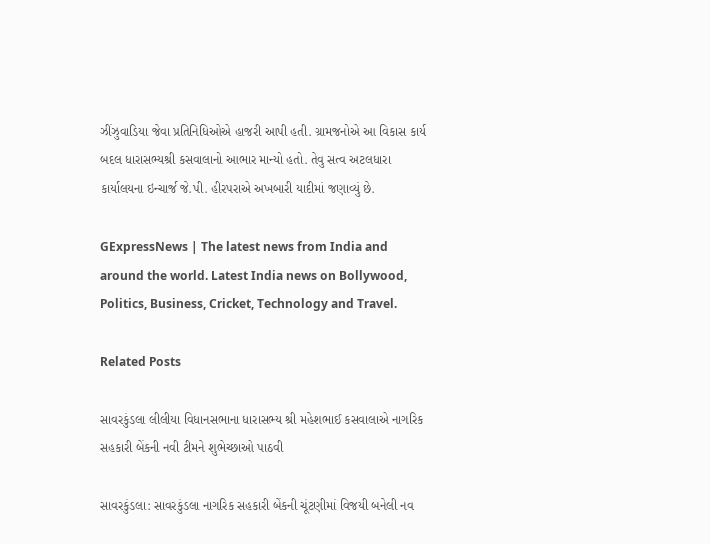ઝીંઝુવાડિયા જેવા પ્રતિનિધિઓએ હાજરી આપી હતી. ગ્રામજનોએ આ વિકાસ કાર્ય બદલ ધારાસભ્યશ્રી કસવાલાનો આભાર માન્યો હતો. તેવુ સત્વ અટલધારા કાર્યાલયના ઇન્ચાર્જ જે.પી. હીરપરાએ અખબારી યાદીમાં જણાવ્યું છે.

GExpressNews | The latest news from India and around the world. Latest India news on Bollywood, Politics, Business, Cricket, Technology and Travel.

Related Posts

સાવરકુંડલા લીલીયા વિધાનસભાના ધારાસભ્ય શ્રી મહેશભાઈ કસવાલાએ નાગરિક સહકારી બેંકની નવી ટીમને શુભેચ્છાઓ પાઠવી

સાવરકુંડલા: સાવરકુંડલા નાગરિક સહકારી બેંકની ચૂંટણીમાં વિજયી બનેલી નવ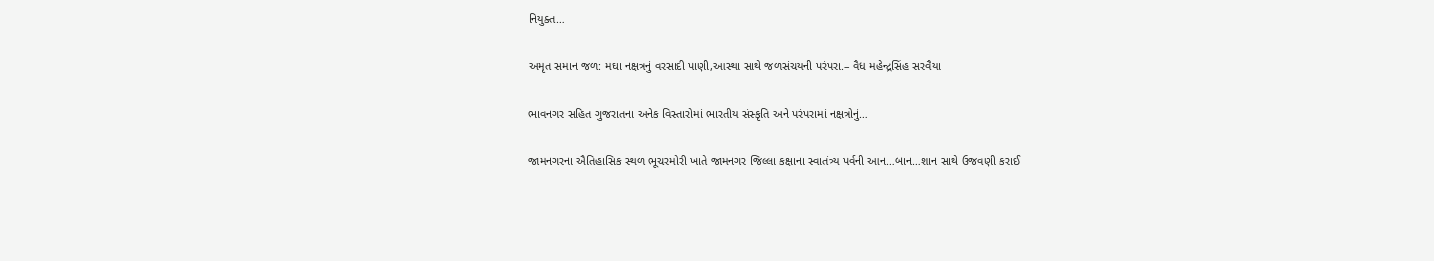નિયુક્ત…

અમૃત સમાન જળ: મઘા નક્ષત્રનું વરસાદી પાણી,આસ્થા સાથે જળસંચયની પરંપરા.– વૈધ મહેન્દ્રસિંહ સરવૈયા

ભાવનગર સહિત ગુજરાતના અનેક વિસ્તારોમાં ભારતીય સંસ્કૃતિ અને પરંપરામાં નક્ષત્રોનું…

જામનગરના ઐતિહાસિક સ્થળ ભૂચરમોરી ખાતે જામનગર જિલ્લા કક્ષાના સ્વાતંત્ર્ય પર્વની આન…બાન…શાન સાથે ઉજવણી કરાઈ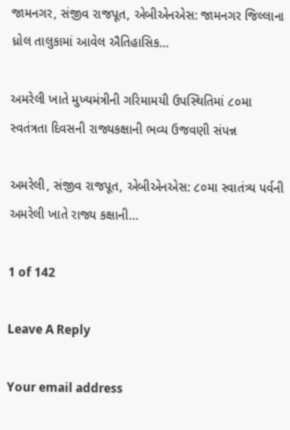જામનગર, સંજીવ રાજપૂત, એબીએનએસ: જામનગર જિલ્લાના ધ્રોલ તાલુકામાં આવેલ ઐતિહાસિક…

અમરેલી ખાતે મુખ્યમંત્રીની ગરિમામયી ઉપસ્થિતિમાં ૮૦મા સ્વતંત્રતા દિવસની રાજ્યકક્ષાની ભવ્ય ઉજવણી સંપન્ન

અમરેલી, સંજીવ રાજપૂત, એબીએનએસ: ૮૦મા સ્વાતંત્ર્ય પર્વની અમરેલી ખાતે રાજ્ય કક્ષાની…

1 of 142

Leave A Reply

Your email address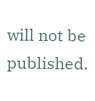will not be published.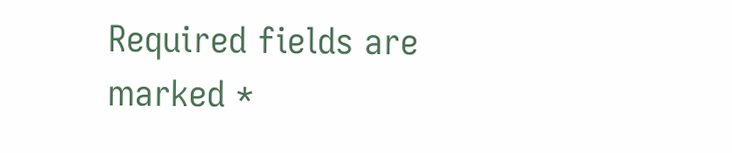Required fields are marked *